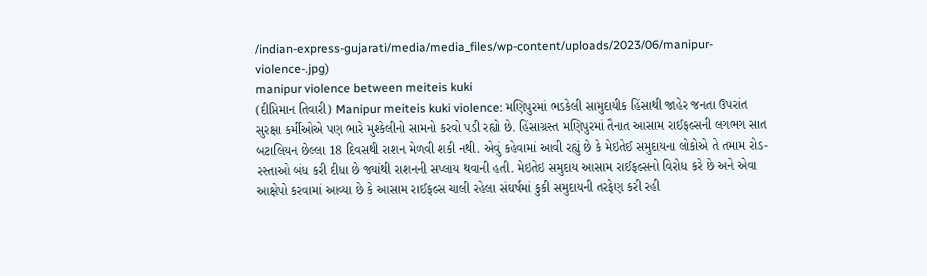/indian-express-gujarati/media/media_files/wp-content/uploads/2023/06/manipur-violence-.jpg)
manipur violence between meiteis kuki
(દીપ્તિમાન તિવારી) Manipur meiteis kuki violence: મણિપુરમાં ભડકેલી સામુદાયીક હિંસાથી જાહેર જનતા ઉપરાંત સુરક્ષા કર્મીઓએ પણ ભારે મુશ્કેલીનો સામનો કરવો પડી રહ્યો છે. હિંસાગ્રસ્ત મણિપુરમાં તૈનાત આસામ રાઈફલ્સની લગભગ સાત બટાલિયન છેલ્લા 18 દિવસથી રાશન મેળવી શકી નથી. એવું કહેવામાં આવી રહ્યું છે કે મેઇતેઈ સમુદાયના લોકોએ તે તમામ રોડ-રસ્તાઓ બંધ કરી દીધા છે જ્યાંથી રાશનની સપ્લાય થવાની હતી. મેઇતેઇ સમુદાય આસામ રાઈફલ્સનો વિરોધ કરે છે અને એવા આક્ષેપો કરવામાં આવ્યા છે કે આસામ રાઈફલ્સ ચાલી રહેલા સંઘર્ષમાં કુકી સમુદાયની તરફેણ કરી રહી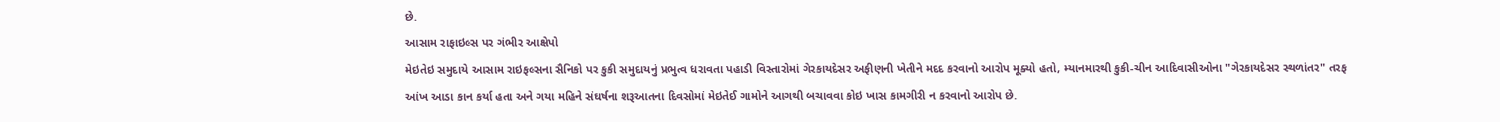છે.
આસામ રાફાઇલ્સ પર ગંભીર આક્ષેપો
મેઇતેઇ સમુદાયે આસામ રાઇફલ્સના સૈનિકો પર કુકી સમુદાયનું પ્રભુત્વ ધરાવતા પહાડી વિસ્તારોમાં ગેરકાયદેસર અફીણની ખેતીને મદદ કરવાનો આરોપ મૂક્યો હતો, મ્યાનમારથી કુકી-ચીન આદિવાસીઓના "ગેરકાયદેસર સ્થળાંતર" તરફ આંખ આડા કાન કર્યા હતા અને ગયા મહિને સંઘર્ષના શરૂઆતના દિવસોમાં મેઇતેઈ ગામોને આગથી બચાવવા કોઇ ખાસ કામગીરી ન કરવાનો આરોપ છે.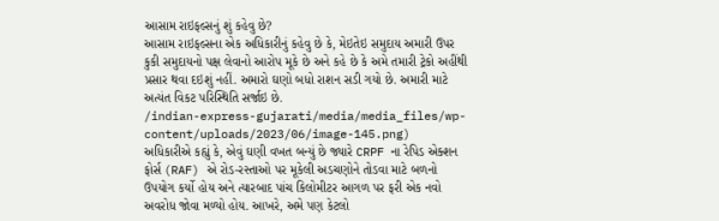આસામ રાઇફલ્સનું શું કહેવુ છે?
આસામ રાઇફલ્સના એક અધિકારીનું કહેવુ છે કે, મેઇતેઇ સમુદાય અમારી ઉપર કુકી સમુદાયનો પક્ષ લેવાનો આરોપ મૂકે છે અને કહે છે કે અમે તમારી ટ્રેકો અહીંથી પ્રસાર થવા દઇશું નહીં. અમારો ઘણો બધો રાશન સડી ગયો છે. અમારી માટે અત્યંત વિકટ પરિસ્થિતિ સર્જાઇ છે.
/indian-express-gujarati/media/media_files/wp-content/uploads/2023/06/image-145.png)
અધિકારીએ કહ્યું કે, એવું ઘણી વખત બન્યું છે જ્યારે CRPF ના રેપિડ એક્શન ફોર્સ (RAF) એ રોડ-રસ્તાઓ પર મૂકેલી અડચણોને તોડવા માટે બળનો ઉપયોગ કર્યો હોય અને ત્યારબાદ પાંચ કિલોમીટર આગળ પર ફરી એક નવો અવરોધ જોવા મળ્યો હોય. આખરે, અમે પણ કેટલો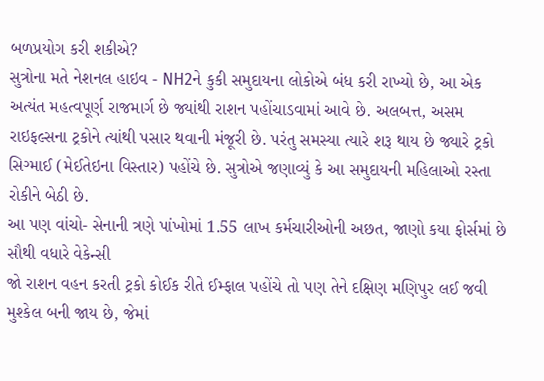બળપ્રયોગ કરી શકીએ?
સુત્રોના મતે નેશનલ હાઇવ - NH2ને કુકી સમુદાયના લોકોએ બંધ કરી રાખ્યો છે, આ એક અત્યંત મહત્વપૂર્ણ રાજમાર્ગ છે જ્યાંથી રાશન પહોંચાડવામાં આવે છે. અલબત્ત, અસમ રાઇફલ્સના ટ્રકોને ત્યાંથી પસાર થવાની મંજૂરી છે. પરંતુ સમસ્યા ત્યારે શરૂ થાય છે જ્યારે ટ્રકો સિગ્માઈ (મેઈતેઇના વિસ્તાર) પહોંચે છે. સુત્રોએ જણાવ્યું કે આ સમુદાયની મહિલાઓ રસ્તા રોકીને બેઠી છે.
આ પણ વાંચો- સેનાની ત્રણે પાંખોમાં 1.55 લાખ કર્મચારીઓની અછત, જાણો કયા ફોર્સમાં છે સૌથી વધારે વેકેન્સી
જો રાશન વહન કરતી ટ્રકો કોઈક રીતે ઈમ્ફાલ પહોંચે તો પણ તેને દક્ષિણ મણિપુર લઈ જવી મુશ્કેલ બની જાય છે, જેમાં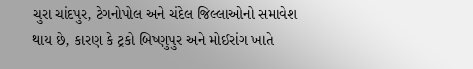ચુરા ચાંદપુર, ટેગનોપોલ અને ચંદેલ જિલ્લાઓનો સમાવેશ થાય છે, કારણ કે ટ્રકો બિષ્ણુપુર અને મોઈરાંગ ખાતે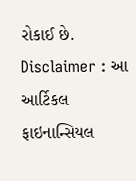રોકાઈ છે.
Disclaimer : આ આર્ટિકલ ફાઇનાન્સિયલ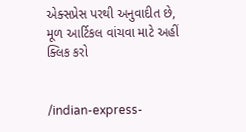એક્સપ્રેસ પરથી અનુવાદીત છે, મૂળ આર્ટિકલ વાંચવા માટે અહીં ક્લિક કરો


/indian-express-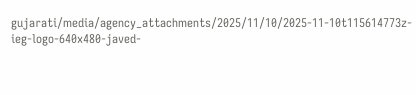gujarati/media/agency_attachments/2025/11/10/2025-11-10t115614773z-ieg-logo-640x480-javed-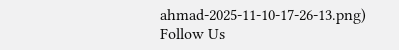ahmad-2025-11-10-17-26-13.png)
Follow Us